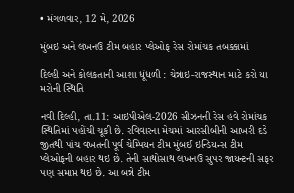• મંગળવાર, 12 મે, 2026

મુંબઇ અને લખનઉ ટીમ બહાર પ્લેઓફ રેસ રોમાંચક તબક્કામાં

દિલ્હી અને કોલકતાની આશા ધૂંધળી : ચેન્નાઇ-રાજસ્થાન માટે કરો યા મરોની સ્થિતિ

નવી દિલ્હી, તા.11: આઇપીએલ-2026 સીઝનની રેસ હવે રોમાંચક સ્થિતિમાં પહોંચી ચૂકી છે. રવિવારના મેચમાં આરસીબીની આખરી દડે જીતથી પાંચ વખતની પૂર્વ ચેમ્પિયન ટીમ મુંબઈ ઇન્ડિયન્સ ટીમ પ્લેઓફની બહાર થઇ છે. તેની સાથોસાથ લખનઉ સુપર જાયન્ટની સફર પણ સમાપ્ત થઇ છે. આ બન્ને ટીમ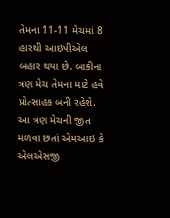તેમના 11-11 મેચમાં 8 હારથી આઇપીએલ બહાર થયા છે. બાકીના ત્રણ મેચ તેમના માટે હવે પ્રોત્સાહક બની રહેશે. આ ત્રણ મેચની જીત મળવા છતાં એમઆઇ કે એલએસજી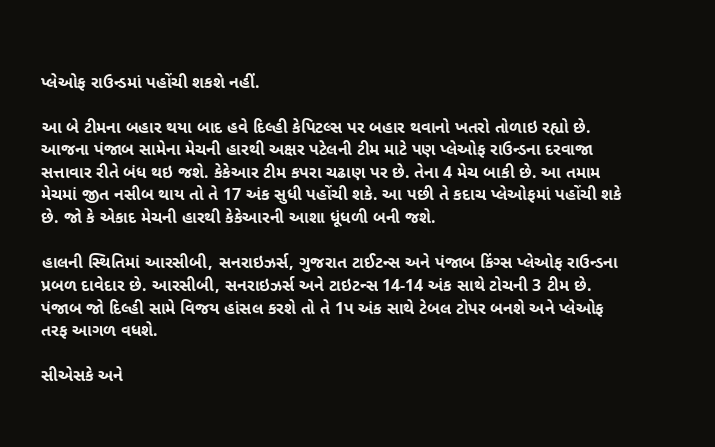પ્લેઓફ રાઉન્ડમાં પહોંચી શકશે નહીં.

આ બે ટીમના બહાર થયા બાદ હવે દિલ્હી કેપિટલ્સ પર બહાર થવાનો ખતરો તોળાઇ રહ્યો છે. આજના પંજાબ સામેના મેચની હારથી અક્ષર પટેલની ટીમ માટે પણ પ્લેઓફ રાઉન્ડના દરવાજા સત્તાવાર રીતે બંધ થઇ જશે. કેકેઆર ટીમ કપરા ચઢાણ પર છે. તેના 4 મેચ બાકી છે. આ તમામ મેચમાં જીત નસીબ થાય તો તે 17 અંક સુધી પહોંચી શકે. આ પછી તે કદાચ પ્લેઓફમાં પહોંચી શકે છે. જો કે એકાદ મેચની હારથી કેકેઆરની આશા ધૂંધળી બની જશે.

હાલની સ્થિતિમાં આરસીબી, સનરાઇઝર્સ, ગુજરાત ટાઈટન્સ અને પંજાબ કિંગ્સ પ્લેઓફ રાઉન્ડના પ્રબળ દાવેદાર છે. આરસીબી, સનરાઇઝર્સ અને ટાઇટન્સ 14-14 અંક સાથે ટોચની 3 ટીમ છે. પંજાબ જો દિલ્હી સામે વિજય હાંસલ કરશે તો તે 1પ અંક સાથે ટેબલ ટોપર બનશે અને પ્લેઓફ તરફ આગળ વધશે.

સીએસકે અને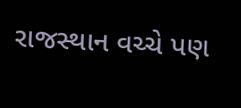રાજસ્થાન વચ્ચે પણ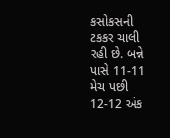કસોકસની ટકકર ચાલી રહી છે. બન્ને પાસે 11-11 મેચ પછી 12-12 અંક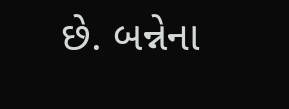છે. બન્નેના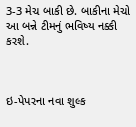3-3 મેચ બાકી છે. બાકીના મેચો આ બન્ને ટીમનું ભવિષ્ય નક્કી કરશે.



ઇ-પેપરના નવા શુલ્ક